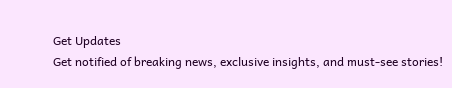Get Updates
Get notified of breaking news, exclusive insights, and must-see stories!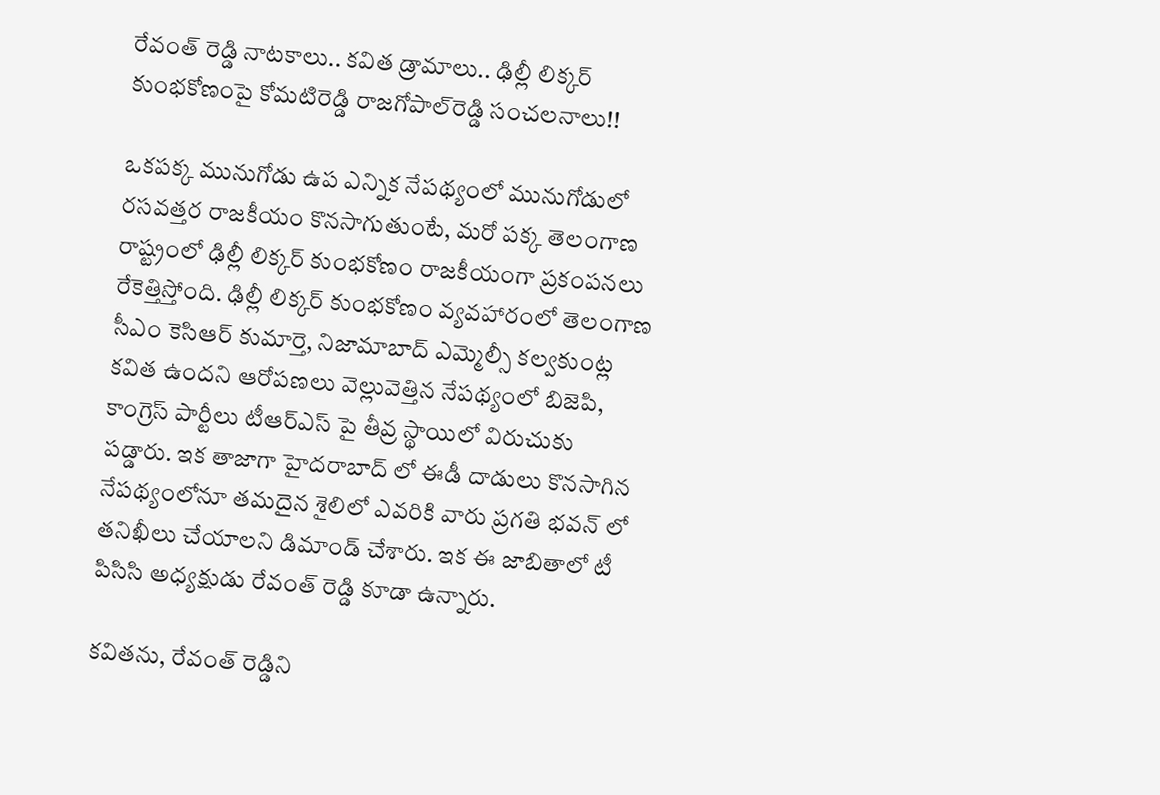రేవంత్ రెడ్డి నాటకాలు.. కవిత డ్రామాలు.. ఢిల్లీ లిక్కర్ కుంభకోణంపై కోమటిరెడ్డి రాజగోపాల్‌రెడ్డి సంచలనాలు!!

ఒకపక్క మునుగోడు ఉప ఎన్నిక నేపథ్యంలో మునుగోడులో రసవత్తర రాజకీయం కొనసాగుతుంటే, మరో పక్క తెలంగాణ రాష్ట్రంలో ఢిల్లీ లిక్కర్ కుంభకోణం రాజకీయంగా ప్రకంపనలు రేకెత్తిస్తోంది. ఢిల్లీ లిక్కర్ కుంభకోణం వ్యవహారంలో తెలంగాణ సీఎం కెసిఆర్ కుమార్తె, నిజామాబాద్ ఎమ్మెల్సీ కల్వకుంట్ల కవిత ఉందని ఆరోపణలు వెల్లువెత్తిన నేపథ్యంలో బిజెపి, కాంగ్రెస్ పార్టీలు టీఆర్ఎస్ పై తీవ్ర స్థాయిలో విరుచుకు పడ్డారు. ఇక తాజాగా హైదరాబాద్ లో ఈడీ దాడులు కొనసాగిన నేపథ్యంలోనూ తమదైన శైలిలో ఎవరికి వారు ప్రగతి భవన్ లో తనిఖీలు చేయాలని డిమాండ్ చేశారు. ఇక ఈ జాబితాలో టీ పిసిసి అధ్యక్షుడు రేవంత్ రెడ్డి కూడా ఉన్నారు.

కవితను, రేవంత్ రెడ్డిని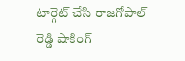టార్గెట్ చేసి రాజగోపాల్ రెడ్డి షాకింగ్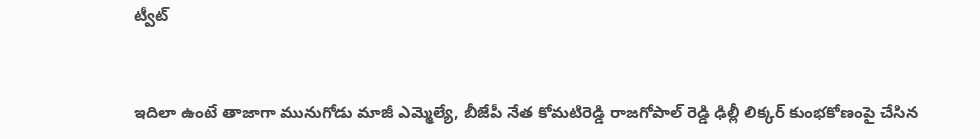ట్వీట్


ఇదిలా ఉంటే తాజాగా మునుగోడు మాజీ ఎమ్మెల్యే, బీజేపీ నేత కోమటిరెడ్డి రాజగోపాల్ రెడ్డి ఢిల్లీ లిక్కర్ కుంభకోణంపై చేసిన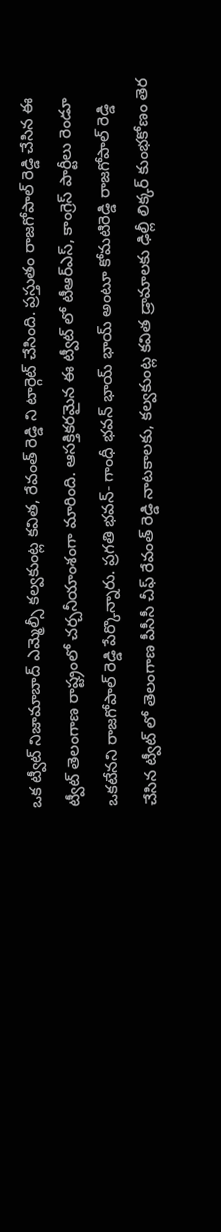ఒక ట్వీట్ నిజామాబాద్ ఎమ్మెల్సీ కల్వకుంట్ల కవిత, రేవంత్ రెడ్డి ని టార్గెట్ చేసింది. ప్రస్తుతం రాజగోపాల్ రెడ్డి చేసిన ఈ ట్వీట్ తెలంగాణ రాష్ట్రంలో చర్చనీయాంశంగా మారింది. ఆసక్తికరమైన ఈ ట్వీట్ లో టీఆర్ఎస్, కాంగ్రెస్ పార్టీలు రెండూ ఒకటేనని రాజగోపాల్ రెడ్డి పేర్కొన్నారు. ప్రగతి భవన్- గాంధీ భవన్ భాయ్ భాయ్ అంటూ కోమటిరెడ్డి రాజగోపాల్ రెడ్డి చేసిన ట్వీట్ లో తెలంగాణ పీసీసీ చీఫ్ రేవంత్ రెడ్డి నాటకాలకు, కల్వకుంట్ల కవిత డ్రామాలకు ఢిల్లీ లిక్కర్ కుంభకోణం తెర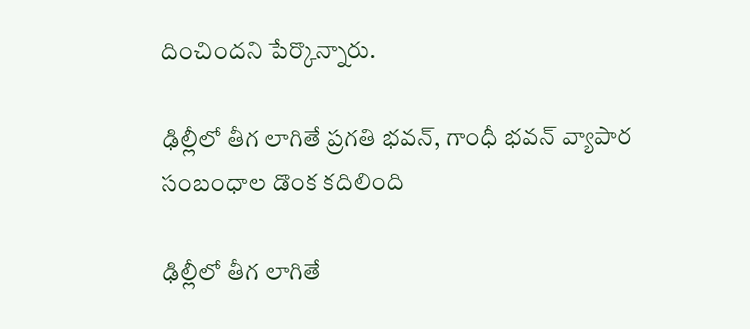దించిందని పేర్కొన్నారు.

ఢిల్లీలో తీగ లాగితే ప్రగతి భవన్, గాంధీ భవన్ వ్యాపార సంబంధాల డొంక కదిలింది

ఢిల్లీలో తీగ లాగితే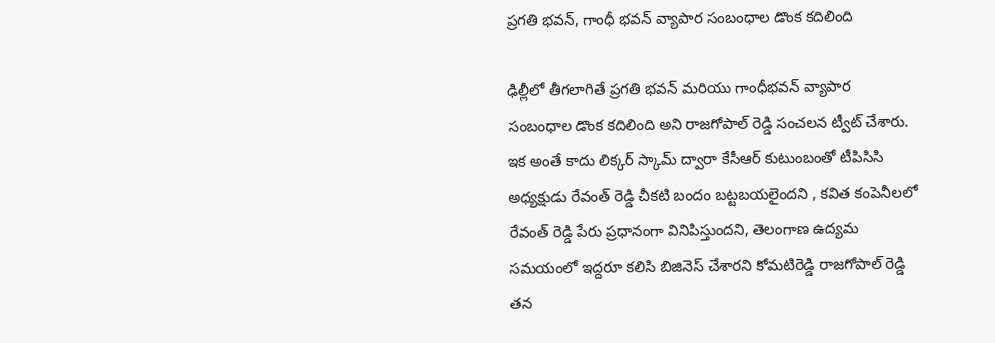ప్రగతి భవన్, గాంధీ భవన్ వ్యాపార సంబంధాల డొంక కదిలింది

ఢిల్లీలో తీగలాగితే ప్రగతి భవన్ మరియు గాంధీభవన్ వ్యాపార సంబంధాల డొంక కదిలింది అని రాజగోపాల్ రెడ్డి సంచలన ట్వీట్ చేశారు. ఇక అంతే కాదు లిక్కర్ స్కామ్ ద్వారా కేసీఆర్ కుటుంబంతో టీపిసిసి అధ్యక్షుడు రేవంత్ రెడ్డి చీకటి బందం బట్టబయలైందని , కవిత కంపెనీలలో రేవంత్ రెడ్డి పేరు ప్రధానంగా వినిపిస్తుందని, తెలంగాణ ఉద్యమ సమయంలో ఇద్దరూ కలిసి బిజినెస్ చేశారని కోమటిరెడ్డి రాజగోపాల్ రెడ్డి తన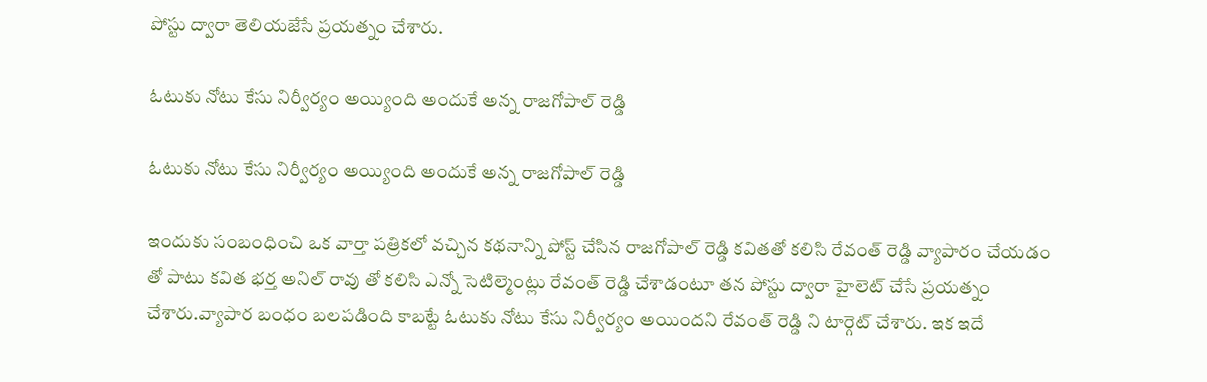పోస్టు ద్వారా తెలియజేసే ప్రయత్నం చేశారు.

ఓటుకు నోటు కేసు నిర్వీర్యం అయ్యింది అందుకే అన్న రాజగోపాల్ రెడ్డి

ఓటుకు నోటు కేసు నిర్వీర్యం అయ్యింది అందుకే అన్న రాజగోపాల్ రెడ్డి

ఇందుకు సంబంధించి ఒక వార్తా పత్రికలో వచ్చిన కథనాన్ని పోస్ట్ చేసిన రాజగోపాల్ రెడ్డి కవితతో కలిసి రేవంత్ రెడ్డి వ్యాపారం చేయడం తో పాటు కవిత భర్త అనిల్ రావు తో కలిసి ఎన్నో సెటిల్మెంట్లు రేవంత్ రెడ్డి చేశాడంటూ తన పోస్టు ద్వారా హైలెట్ చేసే ప్రయత్నం చేశారు.వ్యాపార బంధం బలపడింది కాబట్టే ఓటుకు నోటు కేసు నిర్వీర్యం అయిందని రేవంత్ రెడ్డి ని టార్గెట్ చేశారు. ఇక ఇదే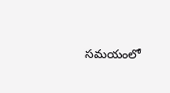సమయంలో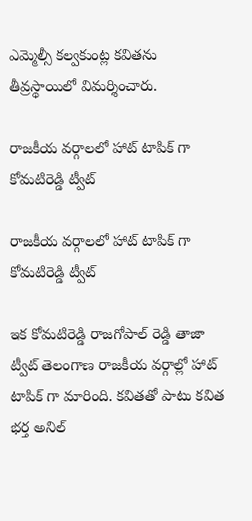ఎమ్మెల్సీ కల్వకుంట్ల కవితను తీవ్రస్థాయిలో విమర్శించారు.

రాజకీయ వర్గాలలో హాట్ టాపిక్ గా కోమటిరెడ్డి ట్వీట్

రాజకీయ వర్గాలలో హాట్ టాపిక్ గా కోమటిరెడ్డి ట్వీట్

ఇక కోమటిరెడ్డి రాజగోపాల్ రెడ్డి తాజా ట్వీట్ తెలంగాణ రాజకీయ వర్గాల్లో హాట్ టాపిక్ గా మారింది. కవితతో పాటు కవిత భర్త అనిల్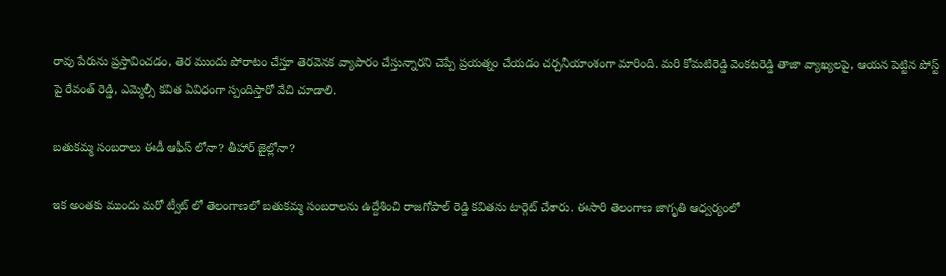రావు పేరును ప్రస్తావించడం, తెర ముందు పోరాటం చేస్తూ తెరవెనక వ్యాపారం చేస్తున్నారని చెప్పే ప్రయత్నం చేయడం చర్చనీయాంశంగా మారింది. మరి కోమటిరెడ్డి వెంకటరెడ్డి తాజా వ్యాఖ్యలపై, ఆయన పెట్టిన పోస్ట్ పై రేవంత్ రెడ్డి, ఎమ్మెల్సీ కవిత ఏవిధంగా స్పందిస్తారో వేచి చూడాలి.

బతుకమ్మ సంబరాలు ఈడీ ఆఫీస్ లోనా? తీహార్ జైల్లోనా?

ఇక అంతకు ముందు మరో ట్వీట్ లో తెలంగాణలో బతుకమ్మ సంబరాలను ఉద్దేశించి రాజగోపాల్ రెడ్డి కవితను టార్గెట్ చేశారు. ఈసారి తెలంగాణ జాగృతి ఆధ్వర్యంలో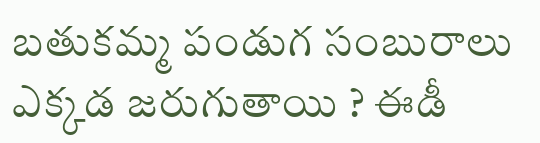బతుకమ్మ పండుగ సంబురాలు ఎక్కడ జరుగుతాయి ? ఈడీ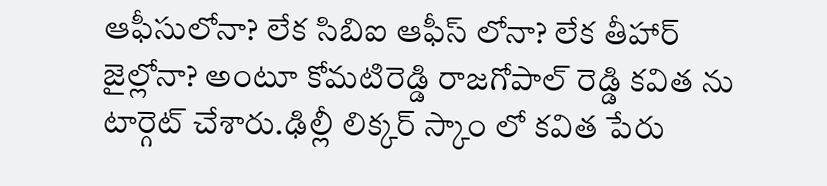ఆఫీసులోనా? లేక సిబిఐ ఆఫీస్ లోనా? లేక తీహార్ జైల్లోనా? అంటూ కోమటిరెడ్డి రాజగోపాల్ రెడ్డి కవిత ను టార్గెట్ చేశారు.ఢిల్లీ లిక్కర్ స్కాం లో కవిత పేరు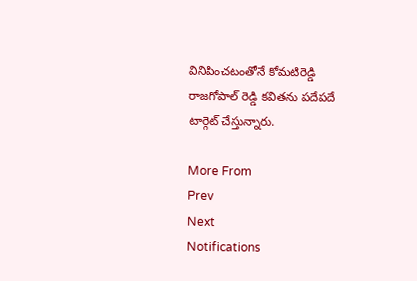వినిపించటంతోనే కోమటిరెడ్డి రాజగోపాల్ రెడ్డి కవితను పదేపదే టార్గెట్ చేస్తున్నారు.

More From
Prev
Next
Notifications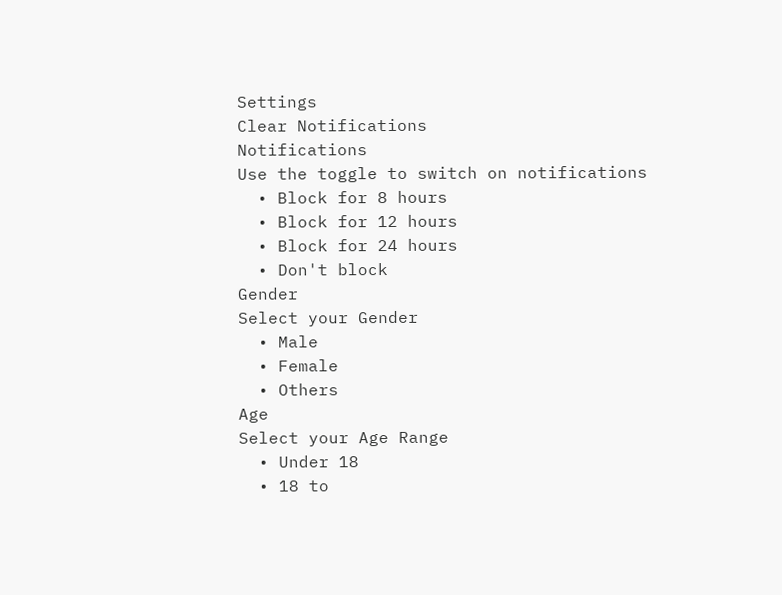Settings
Clear Notifications
Notifications
Use the toggle to switch on notifications
  • Block for 8 hours
  • Block for 12 hours
  • Block for 24 hours
  • Don't block
Gender
Select your Gender
  • Male
  • Female
  • Others
Age
Select your Age Range
  • Under 18
  • 18 to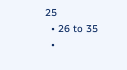25
  • 26 to 35
  •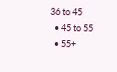36 to 45
  • 45 to 55
  • 55+